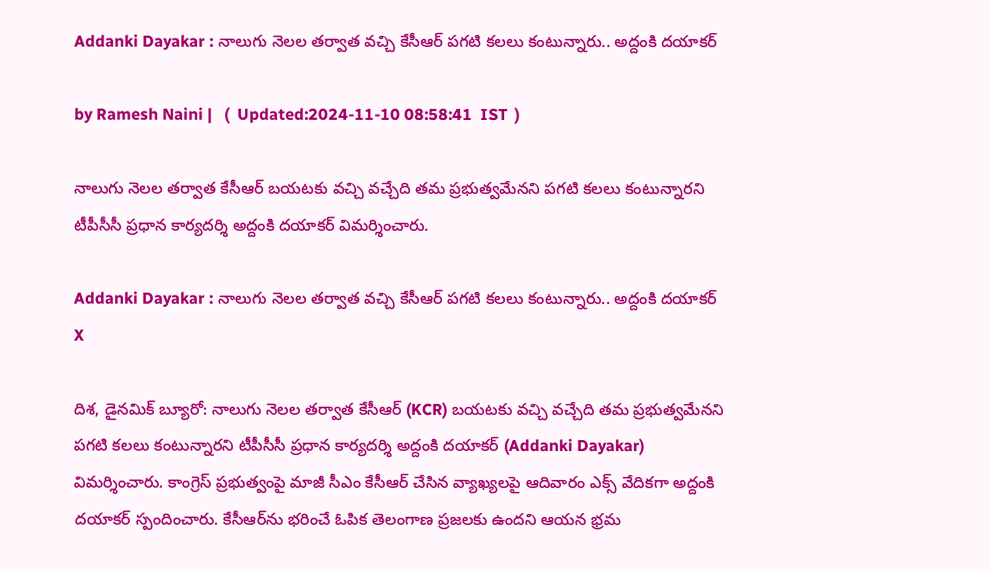Addanki Dayakar : నాలుగు నెలల తర్వాత వచ్చి కేసీఆర్ పగటి కలలు కంటున్నారు.. అద్దంకి దయాకర్

by Ramesh Naini |   (  Updated:2024-11-10 08:58:41  IST  )

నాలుగు నెలల తర్వాత కేసీఆర్ బయటకు వచ్చి వచ్చేది తమ ప్రభుత్వమేనని పగటి కలలు కంటున్నారని టీపీసీసీ ప్రధాన కార్యదర్శి అద్దంకి దయాకర్ విమర్శించారు.

Addanki Dayakar : నాలుగు నెలల తర్వాత వచ్చి కేసీఆర్ పగటి కలలు కంటున్నారు.. అద్దంకి దయాకర్
X

దిశ, డైనమిక్ బ్యూరో: నాలుగు నెలల తర్వాత కేసీఆర్ (KCR) బయటకు వచ్చి వచ్చేది తమ ప్రభుత్వమేనని పగటి కలలు కంటున్నారని టీపీసీసీ ప్రధాన కార్యదర్శి అద్దంకి దయాకర్ (Addanki Dayakar) విమర్శించారు. కాంగ్రెస్ ప్రభుత్వంపై మాజీ సీఎం కేసీఆర్ చేసిన వ్యాఖ్యలపై ఆదివారం ఎక్స్ వేదికగా అద్దంకి దయాకర్ స్పందించారు. కేసీఆర్‌ను భరించే ఓపిక తెలంగాణ ప్రజలకు ఉందని ఆయన భ్రమ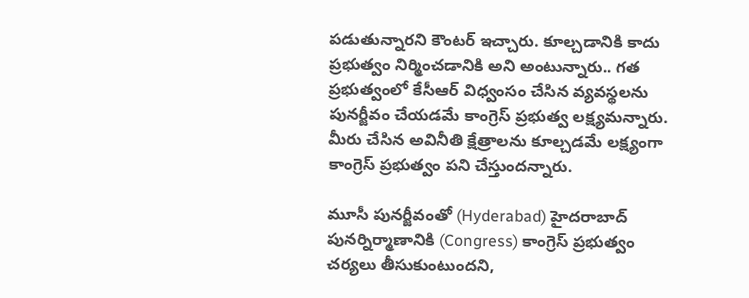పడుతున్నారని కౌంటర్ ఇచ్చారు. కూల్చడానికి కాదు ప్రభుత్వం నిర్మించడానికి అని అంటున్నారు.. గత ప్రభుత్వంలో కేసీఆర్ విధ్వంసం చేసిన వ్యవస్థలను పునర్జీవం చేయడమే కాంగ్రెస్ ప్రభుత్వ లక్ష్యమన్నారు. మీరు చేసిన అవినీతి క్షేత్రాలను కూల్చడమే లక్ష్యంగా కాంగ్రెస్ ప్రభుత్వం పని చేస్తుందన్నారు.

మూసీ పునర్జీవంతో (Hyderabad) హైదరాబాద్ పునర్నిర్మాణానికి (Congress) కాంగ్రెస్ ప్రభుత్వం చర్యలు తీసుకుంటుందని,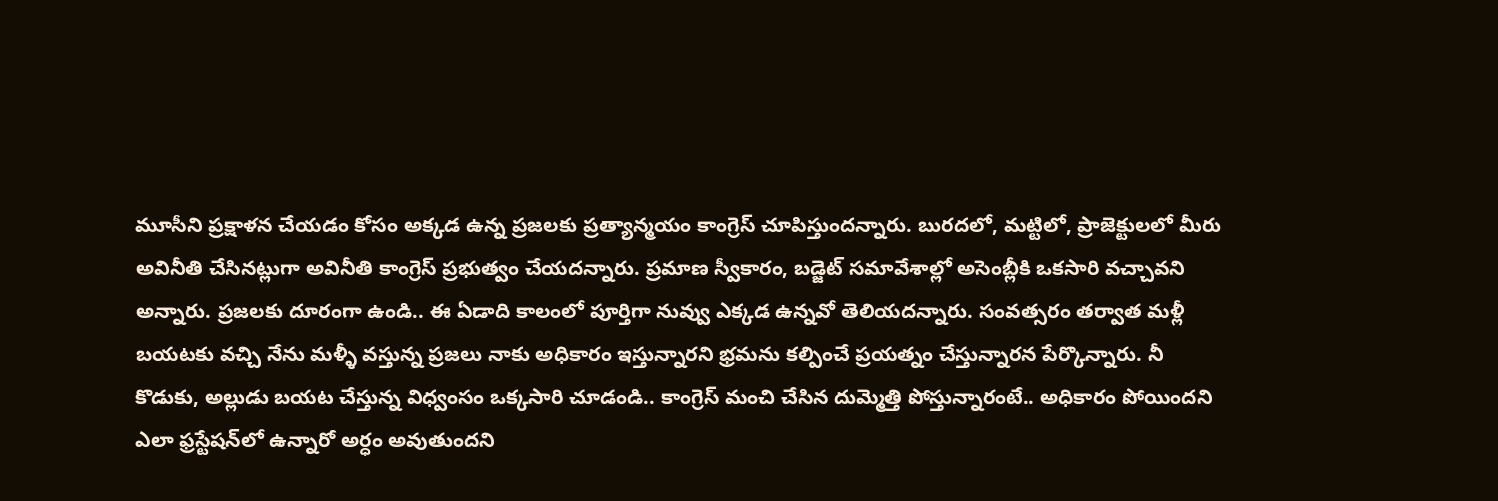మూసీని ప్రక్షాళన చేయడం కోసం అక్కడ ఉన్న ప్రజలకు ప్రత్యాన్మయం కాంగ్రెస్ చూపిస్తుందన్నారు. బురదలో, మట్టిలో, ప్రాజెక్టులలో మీరు అవినీతి చేసినట్లుగా అవినీతి కాంగ్రెస్ ప్రభుత్వం చేయదన్నారు. ప్రమాణ స్వీకారం, బడ్జెట్ సమావేశాల్లో అసెంబ్లీకి ఒకసారి వచ్చావని అన్నారు. ప్రజలకు దూరంగా ఉండి.. ఈ ఏడాది కాలంలో పూర్తిగా నువ్వు ఎక్కడ ఉన్నవో తెలియదన్నారు. సంవత్సరం తర్వాత మళ్లీ బయటకు వచ్చి నేను మళ్ళీ వస్తున్న ప్రజలు నాకు అధికారం ఇస్తున్నారని భ్రమను కల్పించే ప్రయత్నం చేస్తున్నారన పేర్కొన్నారు. నీ కొడుకు, అల్లుడు బయట చేస్తున్న విధ్వంసం ఒక్కసారి చూడండి.. కాంగ్రెస్ మంచి చేసిన దుమ్మెత్తి పోస్తున్నారంటే.. అధికారం పోయిందని ఎలా ఫ్రస్టేషన్‌లో ఉన్నారో అర్ధం అవుతుందని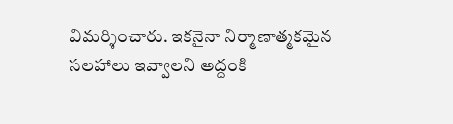విమర్శించారు. ఇకనైనా నిర్మాణాత్మకమైన సలహాలు ఇవ్వాలని అద్దంకి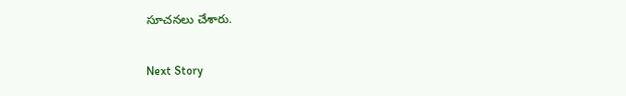సూచనలు చేశారు.

Next Story